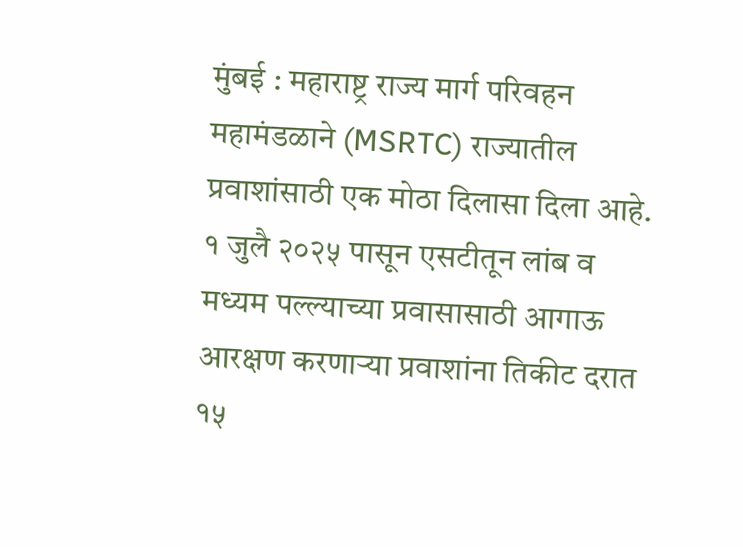मुंबई : महाराष्ट्र राज्य मार्ग परिवहन महामंडळाने (MSRTC) राज्यातील प्रवाशांसाठी एक मोठा दिलासा दिला आहे. १ जुलै २०२५ पासून एसटीतून लांब व मध्यम पल्ल्याच्या प्रवासासाठी आगाऊ आरक्षण करणाऱ्या प्रवाशांना तिकीट दरात १५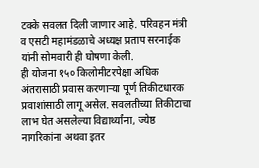टक्के सवलत दिली जाणार आहे. परिवहन मंत्री व एसटी महामंडळाचे अध्यक्ष प्रताप सरनाईक यांनी सोमवारी ही घोषणा केली.
ही योजना १५० किलोमीटरपेक्षा अधिक अंतरासाठी प्रवास करणाऱ्या पूर्ण तिकीटधारक प्रवाशांसाठी लागू असेल. सवलतीच्या तिकीटाचा लाभ घेत असलेल्या विद्यार्थ्यांना, ज्येष्ठ नागरिकांना अथवा इतर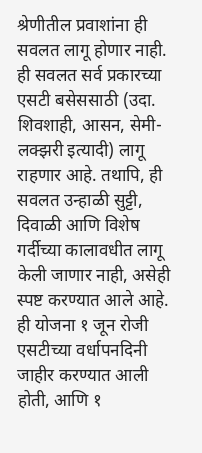श्रेणीतील प्रवाशांना ही सवलत लागू होणार नाही.
ही सवलत सर्व प्रकारच्या एसटी बसेससाठी (उदा. शिवशाही, आसन, सेमी-लक्झरी इत्यादी) लागू राहणार आहे. तथापि, ही सवलत उन्हाळी सुट्टी, दिवाळी आणि विशेष गर्दीच्या कालावधीत लागू केली जाणार नाही, असेही स्पष्ट करण्यात आले आहे.
ही योजना १ जून रोजी एसटीच्या वर्धापनदिनी जाहीर करण्यात आली होती, आणि १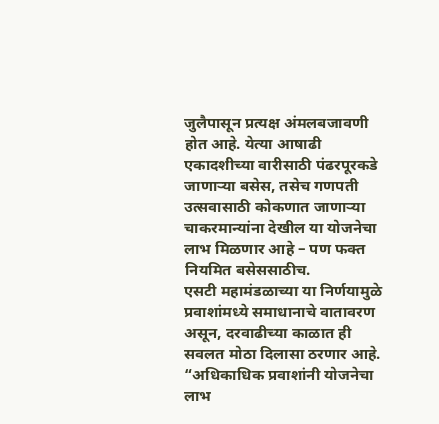जुलैपासून प्रत्यक्ष अंमलबजावणी होत आहे. येत्या आषाढी एकादशीच्या वारीसाठी पंढरपूरकडे जाणाऱ्या बसेस, तसेच गणपती उत्सवासाठी कोकणात जाणाऱ्या चाकरमान्यांना देखील या योजनेचा लाभ मिळणार आहे – पण फक्त नियमित बसेससाठीच.
एसटी महामंडळाच्या या निर्णयामुळे प्रवाशांमध्ये समाधानाचे वातावरण असून, दरवाढीच्या काळात ही सवलत मोठा दिलासा ठरणार आहे. “अधिकाधिक प्रवाशांनी योजनेचा लाभ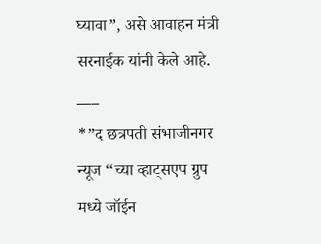घ्यावा”, असे आवाहन मंत्री सरनाईक यांनी केले आहे.
___
*”द छत्रपती संभाजीनगर न्यूज “च्या व्हाट्सएप ग्रुप मध्ये जॉईन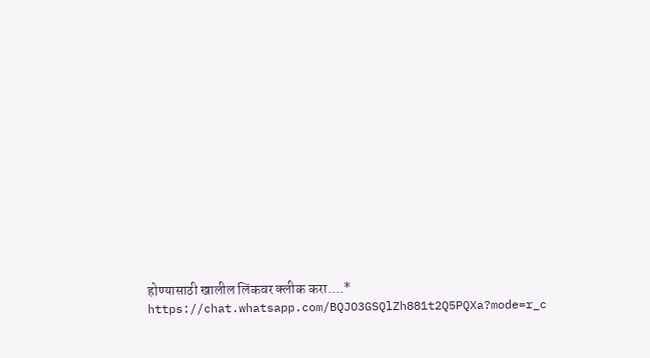होण्यासाठी खालील लिंकवर क्लीक करा….*
https://chat.whatsapp.com/BQJO3GSQlZh881t2Q5PQXa?mode=r_c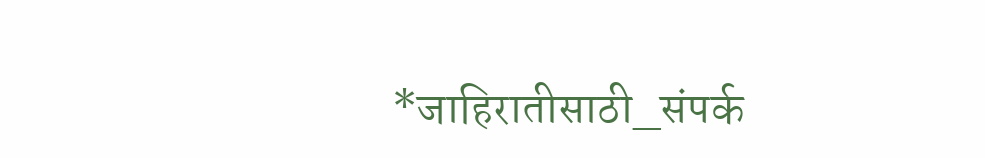*जाहिरातीसाठी_संपर्क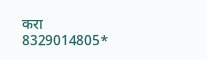करा 8329014805*